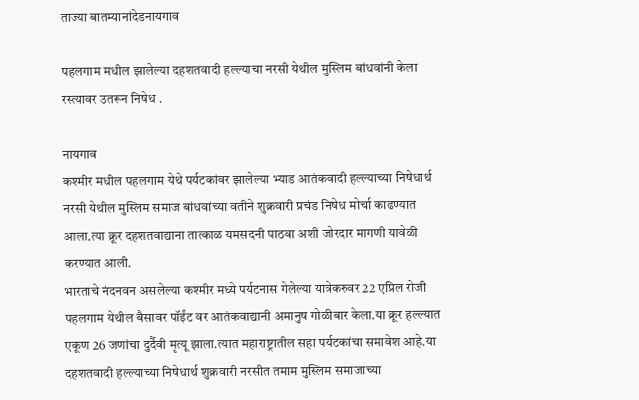ताज्या बातम्यानांदेडनायगाव

पहलगाम मधील झालेल्या दहशतवादी हल्ल्याचा नरसी येथील मुस्लिम बांधवांनी केला रस्त्यावर उतरून निषेध .

नायगाव
कश्मीर मधील पहलगाम येथे पर्यटकांवर झालेल्या भ्याड आतंकवादी हल्ल्याच्या निषेधार्थ नरसी येथील मुस्लिम समाज बांधवांच्या वतीने शुक्रवारी प्रचंड निषेध मोर्चा काढण्यात आला.त्या क्रूर दहशतवाद्याना तात्काळ यमसदनी पाठवा अशी जोरदार मागणी यावेळी करण्यात आली.
भारताचे नंदनवन असलेल्या कश्मीर मध्ये पर्यटनास गेलेल्या यात्रेकरुवर 22 एप्रिल रोजी पहलगाम येथील बैसावर पॉईंट वर आतंकवाद्यानी अमानुष गोळीबार केला.या क्रूर हल्ल्यात एकूण 26 जणांचा दुर्दैवी मृत्यू झाला.त्यात महाराष्ट्रातील सहा पर्यटकांचा समावेश आहे.या दहशतवादी हल्ल्याच्या निषेधार्थ शुक्रवारी नरसीत तमाम मुस्लिम समाजाच्या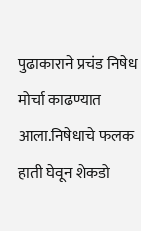पुढाकाराने प्रचंड निषेध मोर्चा काढण्यात आला.निषेधाचे फलक हाती घेवून शेकडो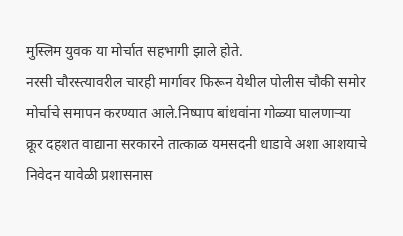मुस्लिम युवक या मोर्चात सहभागी झाले होते.
नरसी चौरस्त्यावरील चारही मार्गावर फिरून येथील पोलीस चौकी समोर मोर्चाचे समापन करण्यात आले.निष्पाप बांधवांना गोळ्या घालणाऱ्या क्रूर दहशत वाद्याना सरकारने तात्काळ यमसदनी धाडावे अशा आशयाचे निवेदन यावेळी प्रशासनास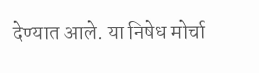देण्यात आले. या निषेध मोर्चा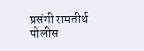प्रसंगी रामतीर्थ पोलीस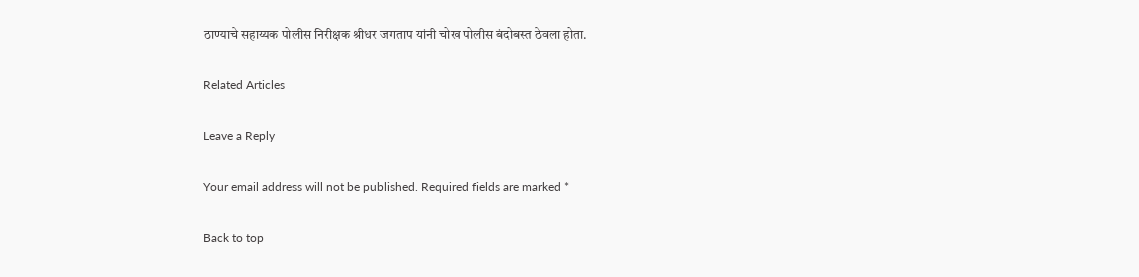ठाण्याचे सहाय्यक पोलीस निरीक्षक श्रीधर जगताप यांनी चोख पोलीस बंदोबस्त ठेवला होता.

Related Articles

Leave a Reply

Your email address will not be published. Required fields are marked *

Back to top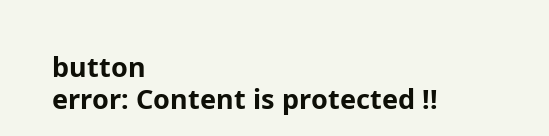button
error: Content is protected !!